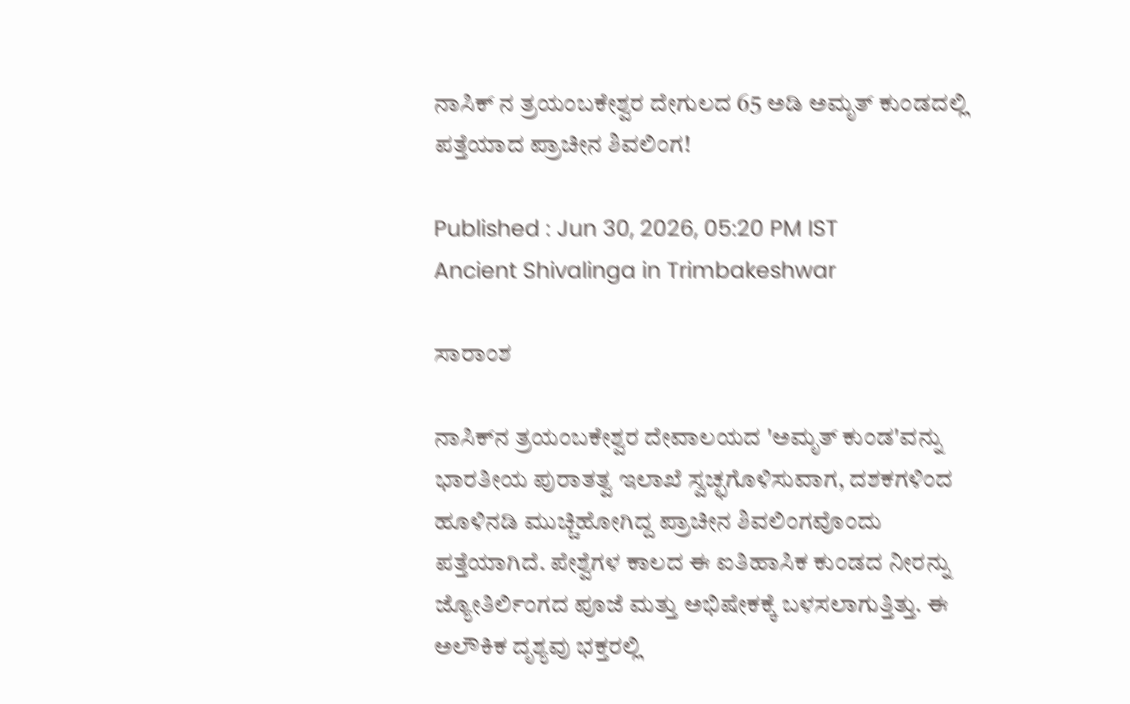ನಾಸಿಕ್‌ ನ ತ್ರಯಂಬಕೇಶ್ವರ ದೇಗುಲದ 65 ಅಡಿ ಅಮೃತ್ ಕುಂಡದಲ್ಲಿ ಪತ್ತೆಯಾದ ಪ್ರಾಚೀನ ಶಿವಲಿಂಗ!

Published : Jun 30, 2026, 05:20 PM IST
Ancient Shivalinga in Trimbakeshwar

ಸಾರಾಂಶ

ನಾಸಿಕ್‌ನ ತ್ರಯಂಬಕೇಶ್ವರ ದೇವಾಲಯದ 'ಅಮೃತ್ ಕುಂಡ'ವನ್ನು ಭಾರತೀಯ ಪುರಾತತ್ವ ಇಲಾಖೆ ಸ್ವಚ್ಛಗೊಳಿಸುವಾಗ, ದಶಕಗಳಿಂದ ಹೂಳಿನಡಿ ಮುಚ್ಚಿಹೋಗಿದ್ದ ಪ್ರಾಚೀನ ಶಿವಲಿಂಗವೊಂದು ಪತ್ತೆಯಾಗಿದೆ. ಪೇಶ್ವೆಗಳ ಕಾಲದ ಈ ಐತಿಹಾಸಿಕ ಕುಂಡದ ನೀರನ್ನು ಜ್ಯೋತಿರ್ಲಿಂಗದ ಪೂಜೆ ಮತ್ತು ಅಭಿಷೇಕಕ್ಕೆ ಬಳಸಲಾಗುತ್ತಿತ್ತು. ಈ ಅಲೌಕಿಕ ದೃಶ್ಯವು ಭಕ್ತರಲ್ಲಿ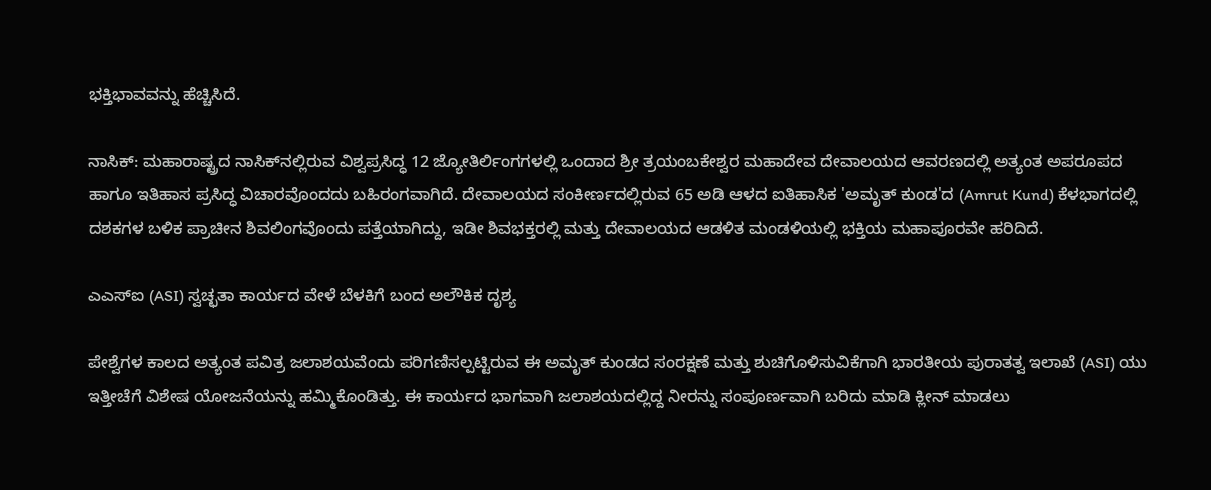ಭಕ್ತಿಭಾವವನ್ನು ಹೆಚ್ಚಿಸಿದೆ.

ನಾಸಿಕ್: ಮಹಾರಾಷ್ಟ್ರದ ನಾಸಿಕ್‌ನಲ್ಲಿರುವ ವಿಶ್ವಪ್ರಸಿದ್ಧ 12 ಜ್ಯೋತಿರ್ಲಿಂಗಗಳಲ್ಲಿ ಒಂದಾದ ಶ್ರೀ ತ್ರಯಂಬಕೇಶ್ವರ ಮಹಾದೇವ ದೇವಾಲಯದ ಆವರಣದಲ್ಲಿ ಅತ್ಯಂತ ಅಪರೂಪದ ಹಾಗೂ ಇತಿಹಾಸ ಪ್ರಸಿದ್ಧ ವಿಚಾರವೊಂದದು ಬಹಿರಂಗವಾಗಿದೆ. ದೇವಾಲಯದ ಸಂಕೀರ್ಣದಲ್ಲಿರುವ 65 ಅಡಿ ಆಳದ ಐತಿಹಾಸಿಕ 'ಅಮೃತ್ ಕುಂಡ'ದ (Amrut Kund) ಕೆಳಭಾಗದಲ್ಲಿ ದಶಕಗಳ ಬಳಿಕ ಪ್ರಾಚೀನ ಶಿವಲಿಂಗವೊಂದು ಪತ್ತೆಯಾಗಿದ್ದು, ಇಡೀ ಶಿವಭಕ್ತರಲ್ಲಿ ಮತ್ತು ದೇವಾಲಯದ ಆಡಳಿತ ಮಂಡಳಿಯಲ್ಲಿ ಭಕ್ತಿಯ ಮಹಾಪೂರವೇ ಹರಿದಿದೆ.

ಎಎಸ್‌ಐ (ASI) ಸ್ವಚ್ಛತಾ ಕಾರ್ಯದ ವೇಳೆ ಬೆಳಕಿಗೆ ಬಂದ ಅಲೌಕಿಕ ದೃಶ್ಯ

ಪೇಶ್ವೆಗಳ ಕಾಲದ ಅತ್ಯಂತ ಪವಿತ್ರ ಜಲಾಶಯವೆಂದು ಪರಿಗಣಿಸಲ್ಪಟ್ಟಿರುವ ಈ ಅಮೃತ್ ಕುಂಡದ ಸಂರಕ್ಷಣೆ ಮತ್ತು ಶುಚಿಗೊಳಿಸುವಿಕೆಗಾಗಿ ಭಾರತೀಯ ಪುರಾತತ್ವ ಇಲಾಖೆ (ASI) ಯು ಇತ್ತೀಚೆಗೆ ವಿಶೇಷ ಯೋಜನೆಯನ್ನು ಹಮ್ಮಿಕೊಂಡಿತ್ತು. ಈ ಕಾರ್ಯದ ಭಾಗವಾಗಿ ಜಲಾಶಯದಲ್ಲಿದ್ದ ನೀರನ್ನು ಸಂಪೂರ್ಣವಾಗಿ ಬರಿದು ಮಾಡಿ ಕ್ಲೀನ್ ಮಾಡಲು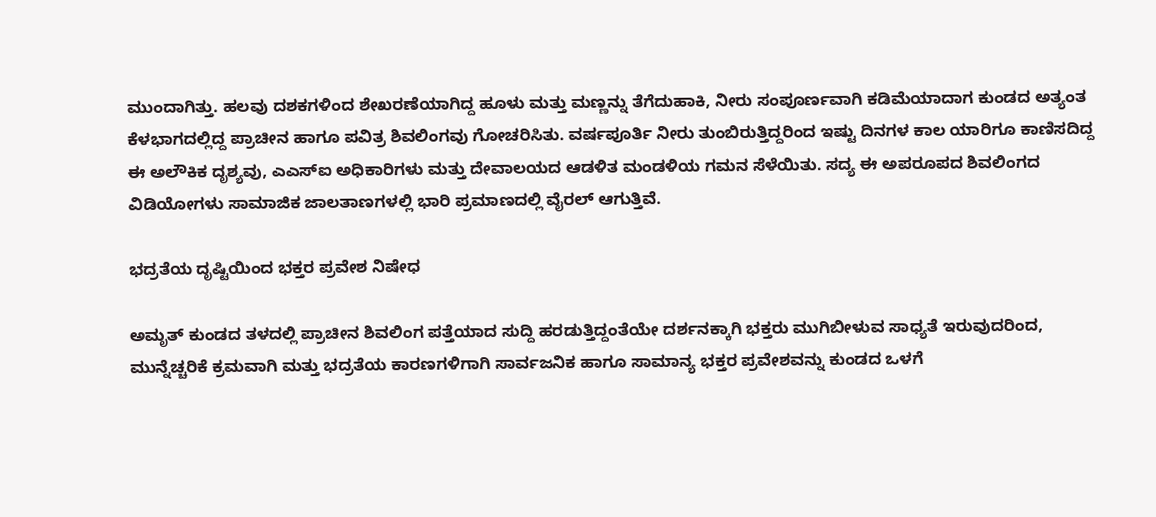ಮುಂದಾಗಿತ್ತು. ಹಲವು ದಶಕಗಳಿಂದ ಶೇಖರಣೆಯಾಗಿದ್ದ ಹೂಳು ಮತ್ತು ಮಣ್ಣನ್ನು ತೆಗೆದುಹಾಕಿ, ನೀರು ಸಂಪೂರ್ಣವಾಗಿ ಕಡಿಮೆಯಾದಾಗ ಕುಂಡದ ಅತ್ಯಂತ ಕೆಳಭಾಗದಲ್ಲಿದ್ದ ಪ್ರಾಚೀನ ಹಾಗೂ ಪವಿತ್ರ ಶಿವಲಿಂಗವು ಗೋಚರಿಸಿತು. ವರ್ಷಪೂರ್ತಿ ನೀರು ತುಂಬಿರುತ್ತಿದ್ದರಿಂದ ಇಷ್ಟು ದಿನಗಳ ಕಾಲ ಯಾರಿಗೂ ಕಾಣಿಸದಿದ್ದ ಈ ಅಲೌಕಿಕ ದೃಶ್ಯವು, ಎಎಸ್‌ಐ ಅಧಿಕಾರಿಗಳು ಮತ್ತು ದೇವಾಲಯದ ಆಡಳಿತ ಮಂಡಳಿಯ ಗಮನ ಸೆಳೆಯಿತು. ಸದ್ಯ ಈ ಅಪರೂಪದ ಶಿವಲಿಂಗದ ವಿಡಿಯೋಗಳು ಸಾಮಾಜಿಕ ಜಾಲತಾಣಗಳಲ್ಲಿ ಭಾರಿ ಪ್ರಮಾಣದಲ್ಲಿ ವೈರಲ್ ಆಗುತ್ತಿವೆ.

ಭದ್ರತೆಯ ದೃಷ್ಟಿಯಿಂದ ಭಕ್ತರ ಪ್ರವೇಶ ನಿಷೇಧ

ಅಮೃತ್ ಕುಂಡದ ತಳದಲ್ಲಿ ಪ್ರಾಚೀನ ಶಿವಲಿಂಗ ಪತ್ತೆಯಾದ ಸುದ್ದಿ ಹರಡುತ್ತಿದ್ದಂತೆಯೇ ದರ್ಶನಕ್ಕಾಗಿ ಭಕ್ತರು ಮುಗಿಬೀಳುವ ಸಾಧ್ಯತೆ ಇರುವುದರಿಂದ, ಮುನ್ನೆಚ್ಚರಿಕೆ ಕ್ರಮವಾಗಿ ಮತ್ತು ಭದ್ರತೆಯ ಕಾರಣಗಳಿಗಾಗಿ ಸಾರ್ವಜನಿಕ ಹಾಗೂ ಸಾಮಾನ್ಯ ಭಕ್ತರ ಪ್ರವೇಶವನ್ನು ಕುಂಡದ ಒಳಗೆ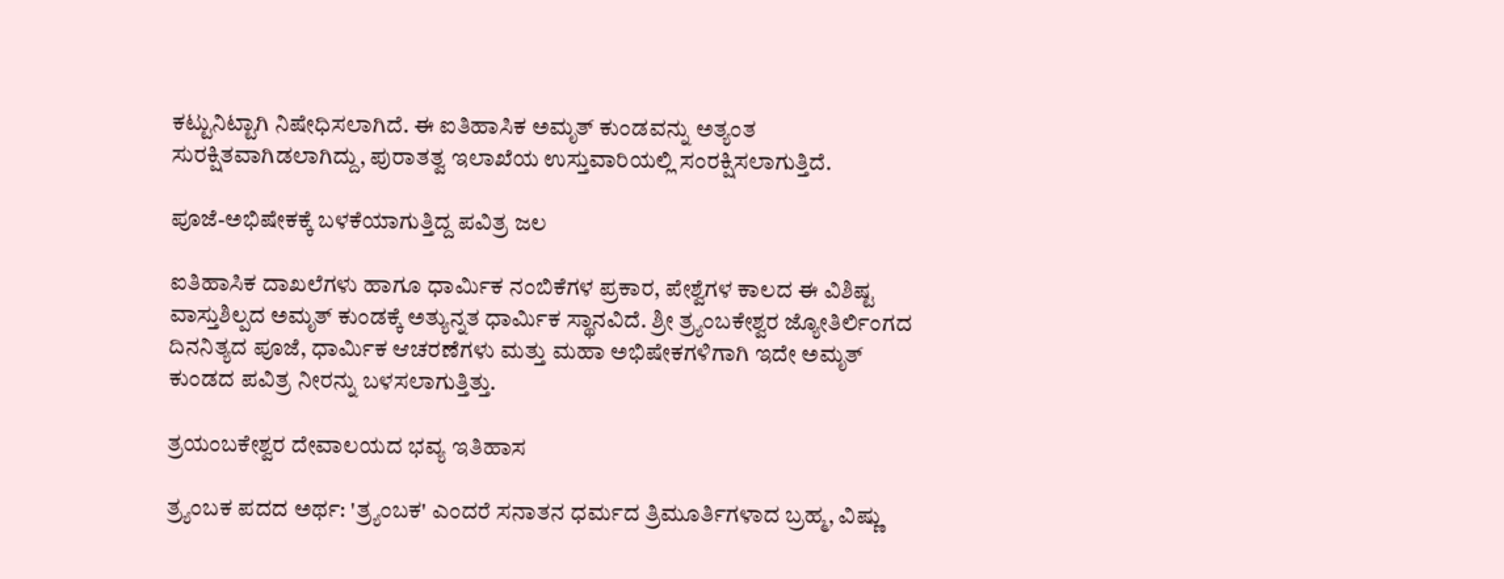ಕಟ್ಟುನಿಟ್ಟಾಗಿ ನಿಷೇಧಿಸಲಾಗಿದೆ. ಈ ಐತಿಹಾಸಿಕ ಅಮೃತ್ ಕುಂಡವನ್ನು ಅತ್ಯಂತ ಸುರಕ್ಷಿತವಾಗಿಡಲಾಗಿದ್ದು, ಪುರಾತತ್ವ ಇಲಾಖೆಯ ಉಸ್ತುವಾರಿಯಲ್ಲಿ ಸಂರಕ್ಷಿಸಲಾಗುತ್ತಿದೆ.

ಪೂಜೆ-ಅಭಿಷೇಕಕ್ಕೆ ಬಳಕೆಯಾಗುತ್ತಿದ್ದ ಪವಿತ್ರ ಜಲ

ಐತಿಹಾಸಿಕ ದಾಖಲೆಗಳು ಹಾಗೂ ಧಾರ್ಮಿಕ ನಂಬಿಕೆಗಳ ಪ್ರಕಾರ, ಪೇಶ್ವೆಗಳ ಕಾಲದ ಈ ವಿಶಿಷ್ಟ ವಾಸ್ತುಶಿಲ್ಪದ ಅಮೃತ್ ಕುಂಡಕ್ಕೆ ಅತ್ಯುನ್ನತ ಧಾರ್ಮಿಕ ಸ್ಥಾನವಿದೆ. ಶ್ರೀ ತ್ರ್ಯಂಬಕೇಶ್ವರ ಜ್ಯೋತಿರ್ಲಿಂಗದ ದಿನನಿತ್ಯದ ಪೂಜೆ, ಧಾರ್ಮಿಕ ಆಚರಣೆಗಳು ಮತ್ತು ಮಹಾ ಅಭಿಷೇಕಗಳಿಗಾಗಿ ಇದೇ ಅಮೃತ್ ಕುಂಡದ ಪವಿತ್ರ ನೀರನ್ನು ಬಳಸಲಾಗುತ್ತಿತ್ತು.

ತ್ರಯಂಬಕೇಶ್ವರ ದೇವಾಲಯದ ಭವ್ಯ ಇತಿಹಾಸ

ತ್ರ್ಯಂಬಕ ಪದದ ಅರ್ಥ: 'ತ್ರ್ಯಂಬಕ' ಎಂದರೆ ಸನಾತನ ಧರ್ಮದ ತ್ರಿಮೂರ್ತಿಗಳಾದ ಬ್ರಹ್ಮ, ವಿಷ್ಣು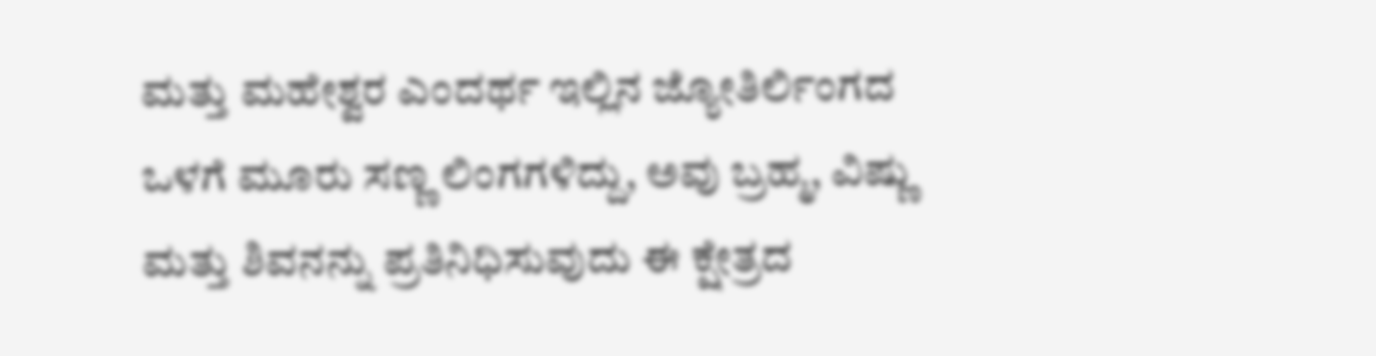ಮತ್ತು ಮಹೇಶ್ವರ ಎಂದರ್ಥ ಇಲ್ಲಿನ ಜ್ಯೋತಿರ್ಲಿಂಗದ ಒಳಗೆ ಮೂರು ಸಣ್ಣ ಲಿಂಗಗಳಿದ್ದು, ಅವು ಬ್ರಹ್ಮ, ವಿಷ್ಣು ಮತ್ತು ಶಿವನನ್ನು ಪ್ರತಿನಿಧಿಸುವುದು ಈ ಕ್ಷೇತ್ರದ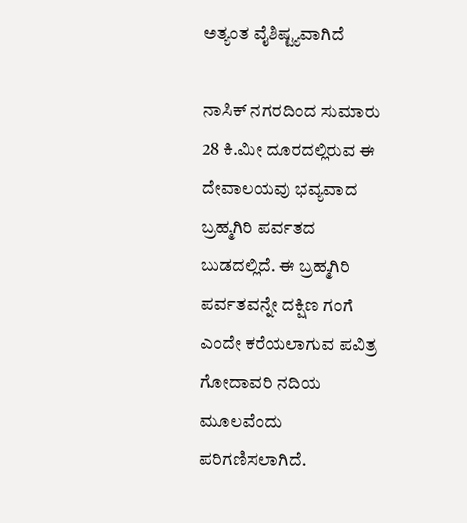ಅತ್ಯಂತ ವೈಶಿಷ್ಟ್ಯವಾಗಿದೆ

ನಾಸಿಕ್ ನಗರದಿಂದ ಸುಮಾರು 28 ಕಿ.ಮೀ ದೂರದಲ್ಲಿರುವ ಈ ದೇವಾಲಯವು ಭವ್ಯವಾದ ಬ್ರಹ್ಮಗಿರಿ ಪರ್ವತದ ಬುಡದಲ್ಲಿದೆ. ಈ ಬ್ರಹ್ಮಗಿರಿ ಪರ್ವತವನ್ನೇ ದಕ್ಷಿಣ ಗಂಗೆ ಎಂದೇ ಕರೆಯಲಾಗುವ ಪವಿತ್ರ ಗೋದಾವರಿ ನದಿಯ ಮೂಲವೆಂದು ಪರಿಗಣಿಸಲಾಗಿದೆ.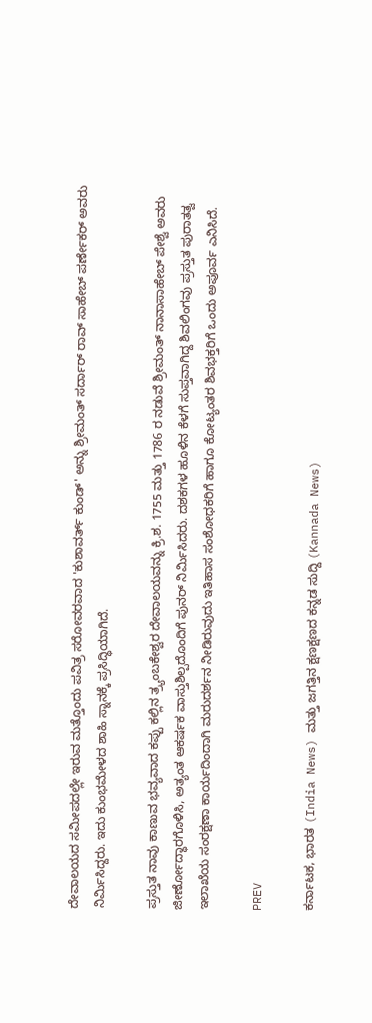ದೇವಾಲಯದ ಸಮೀಪದಲ್ಲೇ ಇರುವ ಮತ್ತೊಂದು ಪವಿತ್ರ ಸರೋವರವಾದ 'ಕುಶಾವರ್ತ್ ಕುಂಡ್' ಅನ್ನು ಶ್ರೀಮಂತ್ ಸರ್ದಾರ್ ರಾವ್ ಸಾಹೇಬ್ ಪರ್ಣೇಕರ್ ಅವರು ನಿರ್ಮಿಸಿದ್ದರು. ಇದು ಕುಂಭಮೇಳದ ಶಾಹಿ ಸ್ನಾನಕ್ಕೆ ಪ್ರಸಿದ್ಧಿಯಾಗಿದೆ.

ಪ್ರಸ್ತುತ ನಾವು ಕಾಣುವ ಭವ್ಯವಾದ ಕಪ್ಪು ಕಲ್ಲಿನ ತ್ರ್ಯಂಬಕೇಶ್ವರ ದೇವಾಲಯವನ್ನು ಕ್ರಿ.ಶ. 1755 ಮತ್ತು 1786 ರ ನಡುವೆ ಶ್ರೀಮಂತ್ ನಾನಾಸಾಹೇಬ್ ಪೇಶ್ವೆ ಅವರು ಜೀರ್ಣೋದ್ಧಾರಗೊಳಿಸಿ, ಅತ್ಯಂತ ಆಕರ್ಷಕ ವಾಸ್ತುಶಿಲ್ಪದೊಂದಿಗೆ ಪುನರ್ ನಿರ್ಮಿಸಿದರು. ದಶಕಗಳ ಹೂಳಿನ ಕೆಳಗೆ ಸುಪ್ತವಾಗಿದ್ದ ಶಿವಲಿಂಗವು ಪ್ರಸ್ತುತ ಪುರಾತತ್ವ ಇಲಾಖೆಯ ಸಂರಕ್ಷಣಾ ಕಾರ್ಯದಿಂದಾಗಿ ಮರುದರ್ಶನ ನೀಡಿರುವುದು ಇತಿಹಾಸ ಸಂಶೋಧಕರಿಗೆ ಹಾಗೂ ಕೋಟ್ಯಂತರ ಶಿವಭಕ್ತರಿಗೆ ಒಂದು ಅಪೂರ್ವ ಎನಿಸಿದೆ.

PREV

ಕರ್ನಾಟಕ, ಭಾರತ (India News) ಮತ್ತು ಜಗತ್ತಿನ ಕ್ಷಣಕ್ಷಣದ ಕನ್ನಡ ಸುದ್ದಿ (Kannada News)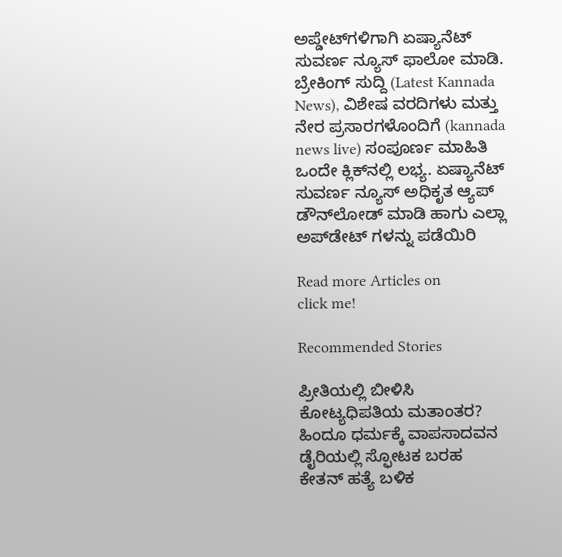ಅಪ್ಡೇಟ್‌ಗಳಿಗಾಗಿ ಏಷ್ಯಾನೆಟ್ ಸುವರ್ಣ ನ್ಯೂಸ್‌ ಫಾಲೋ ಮಾಡಿ. ಬ್ರೇಕಿಂಗ್ ಸುದ್ದಿ (Latest Kannada News), ವಿಶೇಷ ವರದಿಗಳು ಮತ್ತು ನೇರ ಪ್ರಸಾರಗಳೊಂದಿಗೆ (kannada news live) ಸಂಪೂರ್ಣ ಮಾಹಿತಿ ಒಂದೇ ಕ್ಲಿಕ್‌ನಲ್ಲಿ ಲಭ್ಯ. ಏಷ್ಯಾನೆಟ್ ಸುವರ್ಣ ನ್ಯೂಸ್ ಅಧಿಕೃತ ಆ್ಯಪ್ ಡೌನ್‌ಲೋಡ್ ಮಾಡಿ ಹಾಗು ಎಲ್ಲಾ ಅಪ್‌ಡೇಟ್ ಗಳನ್ನು ಪಡೆಯಿರಿ

Read more Articles on
click me!

Recommended Stories

ಪ್ರೀತಿಯಲ್ಲಿ ಬೀಳಿಸಿ ಕೋಟ್ಯಧಿಪತಿಯ ಮತಾಂತರ? ಹಿಂದೂ ಧರ್ಮಕ್ಕೆ ವಾಪಸಾದವನ ಡೈರಿಯಲ್ಲಿ ಸ್ಫೋಟಕ ಬರಹ
ಕೇತನ್ ಹತ್ಯೆ ಬಳಿಕ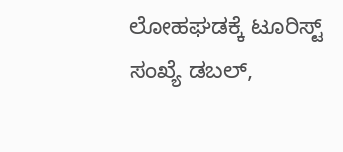ಲೋಹಘಡಕ್ಕೆ ಟೂರಿಸ್ಟ್ ಸಂಖ್ಯೆ ಡಬಲ್,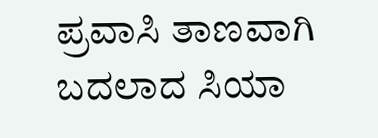ಪ್ರವಾಸಿ ತಾಣವಾಗಿ ಬದಲಾದ ಸಿಯಾ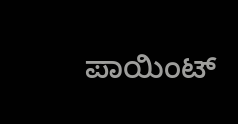ಪಾಯಿಂಟ್